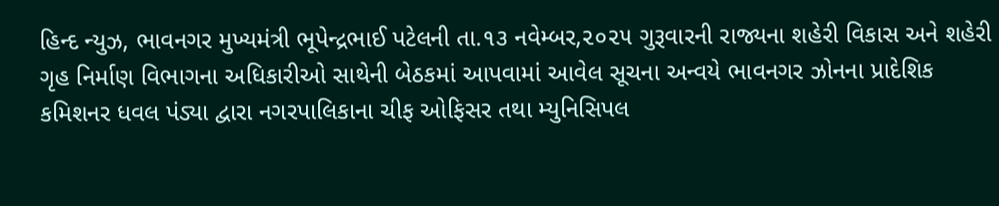હિન્દ ન્યુઝ, ભાવનગર મુખ્યમંત્રી ભૂપેન્દ્રભાઈ પટેલની તા.૧૩ નવેમ્બર,૨૦૨૫ ગુરૂવારની રાજ્યના શહેરી વિકાસ અને શહેરી ગૃહ નિર્માણ વિભાગના અધિકારીઓ સાથેની બેઠકમાં આપવામાં આવેલ સૂચના અન્વયે ભાવનગર ઝોનના પ્રાદેશિક કમિશનર ધવલ પંડ્યા દ્વારા નગરપાલિકાના ચીફ ઓફિસર તથા મ્યુનિસિપલ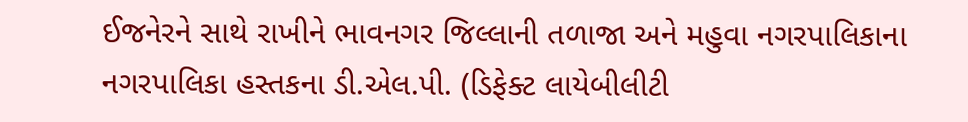ઈજનેરને સાથે રાખીને ભાવનગર જિલ્લાની તળાજા અને મહુવા નગરપાલિકાના નગરપાલિકા હસ્તકના ડી.એલ.પી. (ડિફેક્ટ લાયેબીલીટી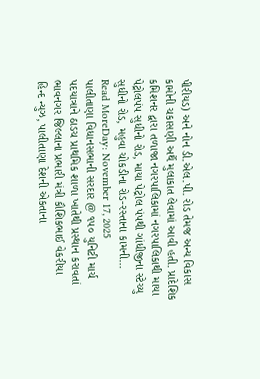પીરીયડ) અને નોન ડી.એલ.પી. રોડ તેમજ અન્ય વિકાસ કામોની ચકાસણી અર્થે મુલાકાત લેવામાં આવી હતી. પ્રાદેશિક કમિશનર દ્વારા તળાજા નગરપાલિકામાં નગરપાલિકાથી માયા પેટ્રોલપંપ સુધીનો રોડ, માયા પેટ્રોલ પંપથી ગાંધીજીના સ્ટેચ્યુ સુધીનો રોડ, મહુવા ચોકડીના રોડ-રસ્તાના કામની…
Read MoreDay: November 17, 2025
પાલીતાણા વિધાનસભાની સરદાર @ ૧૫૦ યુનિટી માર્ચ પદયાત્રાને ઠાડચ પ્રાથમિક શાળા ખાતેથી પ્રસ્થાન કરાવતાં ભાવનગર જિલ્લાના પ્રભારી મંત્રી કૌશિકભાઈ વેકરીયા
હિન્દ ન્યુઝ, પાલીતાણા દેશની એકતાના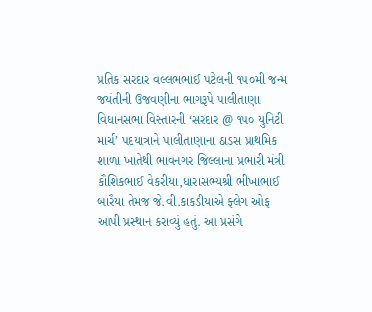પ્રતિક સરદાર વલ્લભભાઈ પટેલની ૧૫૦મી જન્મ જયંતીની ઉજવણીના ભાગરૂપે પાલીતાણા વિધાનસભા વિસ્તારની ‘સરદાર @ ૧૫૦ યુનિટી માર્ચ’ પદયાત્રાને પાલીતાણાના ઠાડસ પ્રાથમિક શાળા ખાતેથી ભાવનગર જિલ્લાના પ્રભારી મંત્રી કૌશિકભાઈ વેકરીયા,ધારાસભ્યશ્રી ભીખાભાઈ બારૈયા તેમજ જે.વી.કાકડીયાએ ફ્લેગ ઓફ આપી પ્રસ્થાન કરાવ્યું હતું. આ પ્રસંગે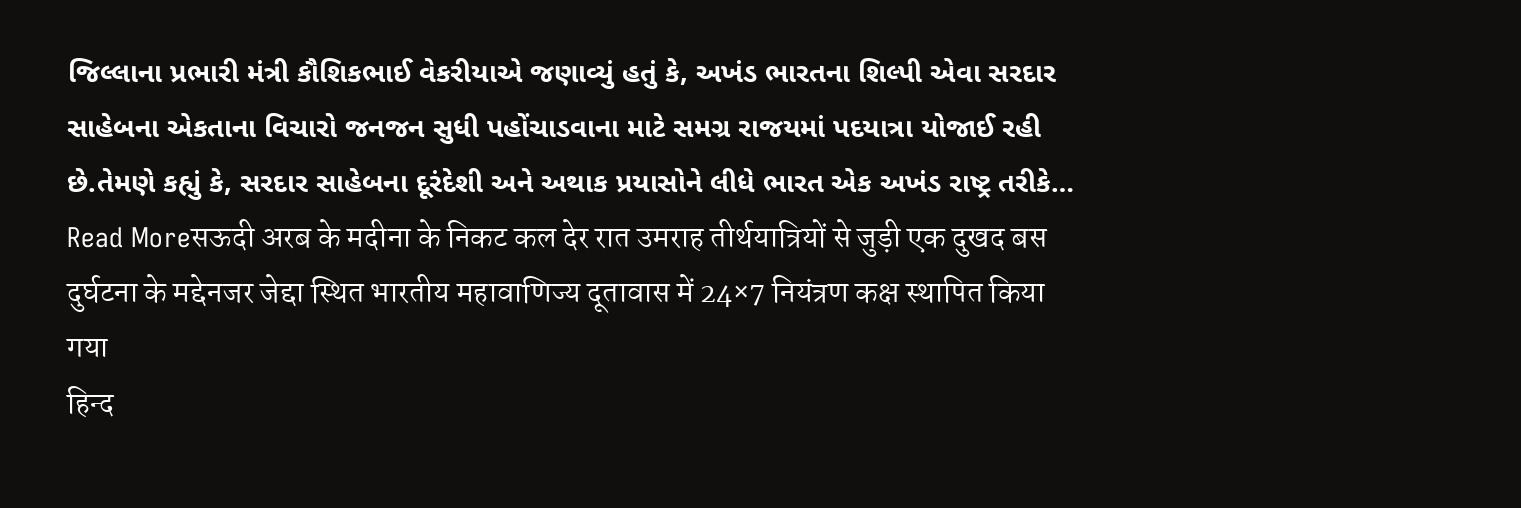જિલ્લાના પ્રભારી મંત્રી કૌશિકભાઈ વેકરીયાએ જણાવ્યું હતું કે, અખંડ ભારતના શિલ્પી એવા સરદાર સાહેબના એકતાના વિચારો જનજન સુધી પહોંચાડવાના માટે સમગ્ર રાજયમાં પદયાત્રા યોજાઈ રહી છે.તેમણે કહ્યું કે, સરદાર સાહેબના દૂરંદેશી અને અથાક પ્રયાસોને લીધે ભારત એક અખંડ રાષ્ટ્ર તરીકે…
Read Moreसऊदी अरब के मदीना के निकट कल देर रात उमराह तीर्थयात्रियों से जुड़ी एक दुखद बस दुर्घटना के मद्देनजर जेद्दा स्थित भारतीय महावाणिज्य दूतावास में 24×7 नियंत्रण कक्ष स्थापित किया गया
हिन्द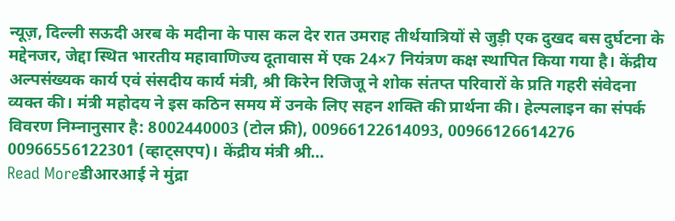न्यूज़, दिल्ली सऊदी अरब के मदीना के पास कल देर रात उमराह तीर्थयात्रियों से जुड़ी एक दुखद बस दुर्घटना के मद्देनजर, जेद्दा स्थित भारतीय महावाणिज्य दूतावास में एक 24×7 नियंत्रण कक्ष स्थापित किया गया है। केंद्रीय अल्पसंख्यक कार्य एवं संसदीय कार्य मंत्री, श्री किरेन रिजिजू ने शोक संतप्त परिवारों के प्रति गहरी संवेदना व्यक्त की। मंत्री महोदय ने इस कठिन समय में उनके लिए सहन शक्ति की प्रार्थना की। हेल्पलाइन का संपर्क विवरण निम्नानुसार है: 8002440003 (टोल फ्री), 00966122614093, 00966126614276 00966556122301 (व्हाट्सएप)। केंद्रीय मंत्री श्री…
Read Moreडीआरआई ने मुंद्रा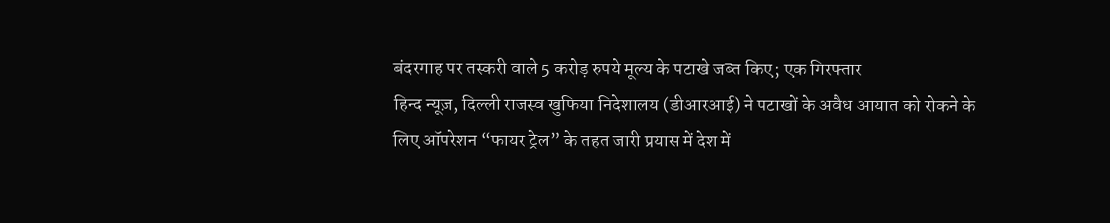बंदरगाह पर तस्करी वाले 5 करोड़ रुपये मूल्य के पटाखे जब्त किए; एक गिरफ्तार
हिन्द न्यूज़, दिल्ली राजस्व खुफिया निदेशालय (डीआरआई) ने पटाखों के अवैध आयात को रोकने के लिए ऑपरेशन “फायर ट्रेल” के तहत जारी प्रयास में देश में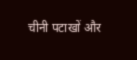चीनी पटाखों और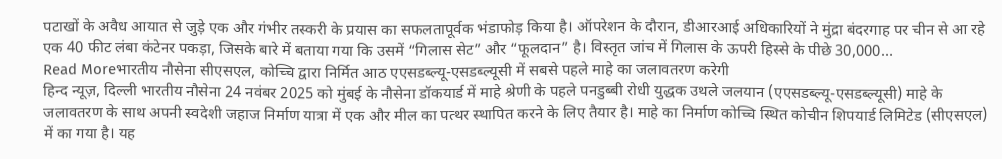पटाखों के अवैध आयात से जुड़े एक और गंभीर तस्करी के प्रयास का सफलतापूर्वक भंडाफोड़ किया है। ऑपरेशन के दौरान, डीआरआई अधिकारियों ने मुंद्रा बंदरगाह पर चीन से आ रहे एक 40 फीट लंबा कंटेनर पकड़ा, जिसके बारे में बताया गया कि उसमें “गिलास सेट” और “फूलदान” है। विस्तृत जांच में गिलास के ऊपरी हिस्से के पीछे 30,000…
Read Moreभारतीय नौसेना सीएसएल, कोच्चि द्वारा निर्मित आठ एएसडब्ल्यू-एसडब्ल्यूसी में सबसे पहले माहे का जलावतरण करेगी
हिन्द न्यूज़, दिल्ली भारतीय नौसेना 24 नवंबर 2025 को मुंबई के नौसेना डॉकयार्ड में माहे श्रेणी के पहले पनडुब्बी रोधी युद्धक उथले जलयान (एएसडब्ल्यू-एसडब्ल्यूसी) माहे के जलावतरण के साथ अपनी स्वदेशी जहाज निर्माण यात्रा में एक और मील का पत्थर स्थापित करने के लिए तैयार है। माहे का निर्माण कोच्चि स्थित कोचीन शिपयार्ड लिमिटेड (सीएसएल) में का गया है। यह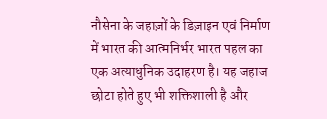नौसेना के जहाज़ों के डिज़ाइन एवं निर्माण में भारत की आत्मनिर्भर भारत पहल का एक अत्याधुनिक उदाहरण है। यह जहाज छोटा होते हुए भी शक्तिशाली है और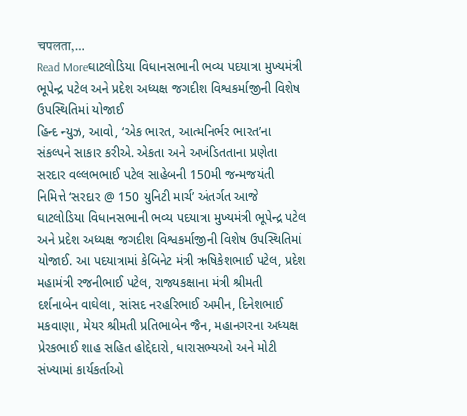चपलता,…
Read Moreઘાટલોડિયા વિધાનસભાની ભવ્ય પદયાત્રા મુખ્યમંત્રી ભૂપેન્દ્ર પટેલ અને પ્રદેશ અધ્યક્ષ જગદીશ વિશ્વકર્માજીની વિશેષ ઉપસ્થિતિમાં યોજાઈ
હિન્દ ન્યુઝ, આવો, ‘એક ભારત, આત્મનિર્ભર ભારત’ના સંકલ્પને સાકાર કરીએ. એકતા અને અખંડિતતાના પ્રણેતા સરદાર વલ્લભભાઈ પટેલ સાહેબની 150મી જન્મજયંતી નિમિત્તે ‘સરદાર @ 150 યુનિટી માર્ચ’ અંતર્ગત આજે ઘાટલોડિયા વિધાનસભાની ભવ્ય પદયાત્રા મુખ્યમંત્રી ભૂપેન્દ્ર પટેલ અને પ્રદેશ અધ્યક્ષ જગદીશ વિશ્વકર્માજીની વિશેષ ઉપસ્થિતિમાં યોજાઈ. આ પદયાત્રામાં કેબિનેટ મંત્રી ઋષિકેશભાઈ પટેલ, પ્રદેશ મહામંત્રી રજનીભાઈ પટેલ, રાજ્યકક્ષાના મંત્રી શ્રીમતી દર્શનાબેન વાઘેલા, સાંસદ નરહરિભાઈ અમીન, દિનેશભાઈ મકવાણા, મેયર શ્રીમતી પ્રતિભાબેન જૈન, મહાનગરના અધ્યક્ષ પ્રેરકભાઈ શાહ સહિત હોદ્દેદારો, ધારાસભ્યઓ અને મોટી સંખ્યામાં કાર્યકર્તાઓ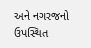અને નગરજનો ઉપસ્થિત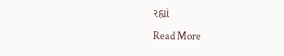રહ્યાં
Read More